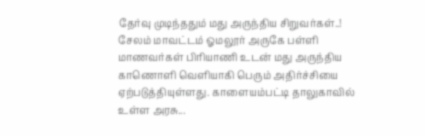தேர்வு முடிந்ததும் மது அருந்திய சிறுவர்கள்..!
சேலம் மாவட்டம் ஓமலூர் அருகே பள்ளி மாணவர்கள் பிரியாணி உடன் மது அருந்திய காணொளி வெளியாகி பெரும் அதிர்ச்சியை ஏற்படுத்தியுள்ளது. காளையம்பட்டி தாலுகாவில் உள்ள அரசு...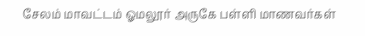சேலம் மாவட்டம் ஓமலூர் அருகே பள்ளி மாணவர்கள்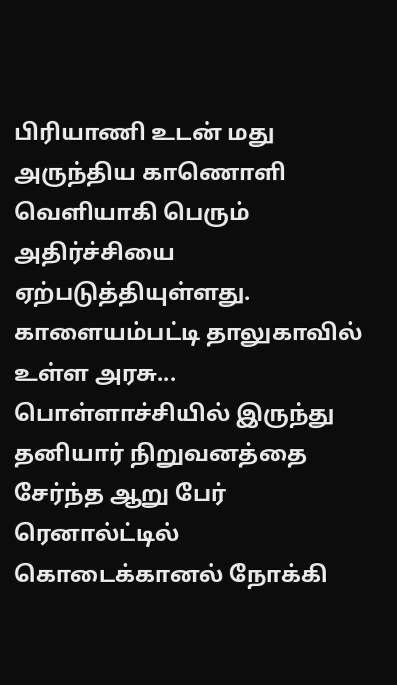பிரியாணி உடன் மது அருந்திய காணொளி வெளியாகி பெரும் அதிர்ச்சியை ஏற்படுத்தியுள்ளது. காளையம்பட்டி தாலுகாவில் உள்ள அரசு...
பொள்ளாச்சியில் இருந்து தனியார் நிறுவனத்தை சேர்ந்த ஆறு பேர் ரெனால்ட்டில் கொடைக்கானல் நோக்கி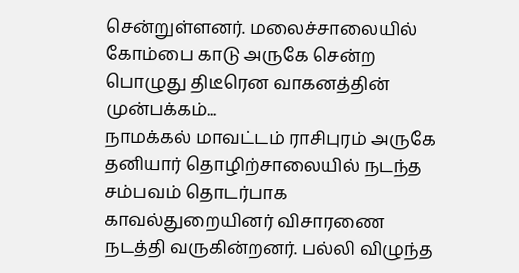சென்றுள்ளனர். மலைச்சாலையில் கோம்பை காடு அருகே சென்ற பொழுது திடீரென வாகனத்தின் முன்பக்கம்...
நாமக்கல் மாவட்டம் ராசிபுரம் அருகே தனியார் தொழிற்சாலையில் நடந்த சம்பவம் தொடர்பாக காவல்துறையினர் விசாரணை நடத்தி வருகின்றனர். பல்லி விழுந்த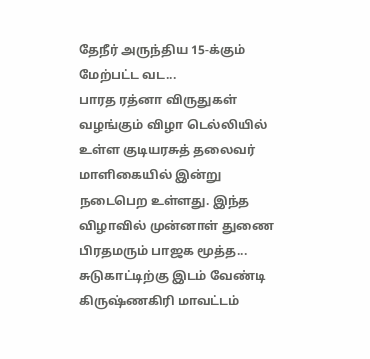தேநீர் அருந்திய 15-க்கும் மேற்பட்ட வட...
பாரத ரத்னா விருதுகள் வழங்கும் விழா டெல்லியில் உள்ள குடியரசுத் தலைவர் மாளிகையில் இன்று நடைபெற உள்ளது. இந்த விழாவில் முன்னாள் துணை பிரதமரும் பாஜக மூத்த...
சுடுகாட்டிற்கு இடம் வேண்டி கிருஷ்ணகிரி மாவட்டம்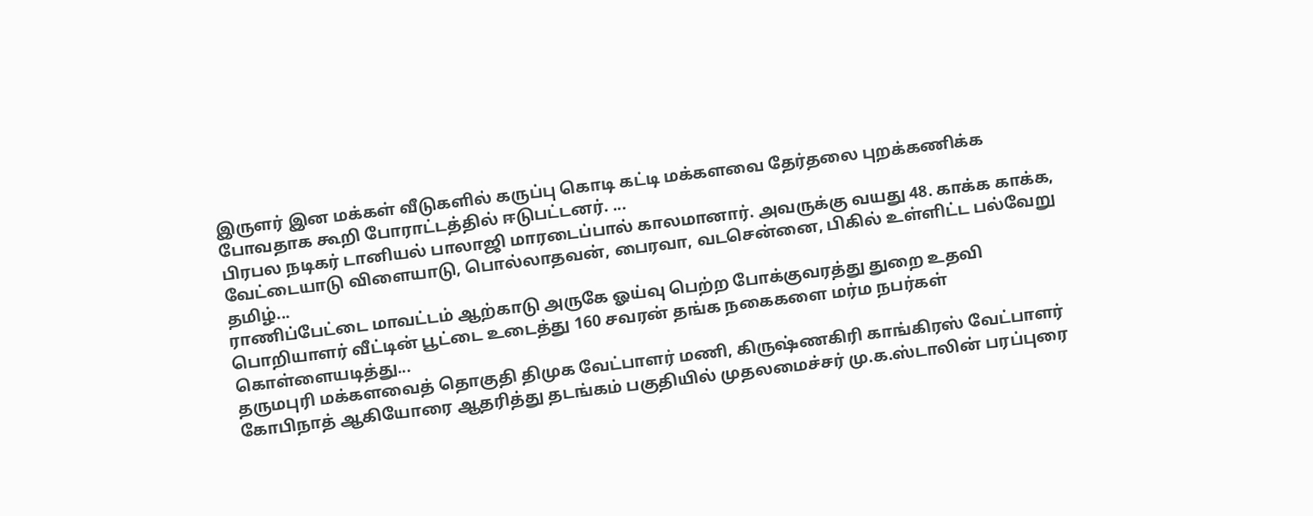இருளர் இன மக்கள் வீடுகளில் கருப்பு கொடி கட்டி மக்களவை தேர்தலை புறக்கணிக்க போவதாக கூறி போராட்டத்தில் ஈடுபட்டனர். ...
பிரபல நடிகர் டானியல் பாலாஜி மாரடைப்பால் காலமானார். அவருக்கு வயது 48. காக்க காக்க, வேட்டையாடு விளையாடு, பொல்லாதவன், பைரவா, வடசென்னை, பிகில் உள்ளிட்ட பல்வேறு தமிழ்...
ராணிப்பேட்டை மாவட்டம் ஆற்காடு அருகே ஓய்வு பெற்ற போக்குவரத்து துறை உதவி பொறியாளர் வீட்டின் பூட்டை உடைத்து 160 சவரன் தங்க நகைகளை மர்ம நபர்கள் கொள்ளையடித்து...
தருமபுரி மக்களவைத் தொகுதி திமுக வேட்பாளர் மணி, கிருஷ்ணகிரி காங்கிரஸ் வேட்பாளர் கோபிநாத் ஆகியோரை ஆதரித்து தடங்கம் பகுதியில் முதலமைச்சர் மு.க.ஸ்டாலின் பரப்புரை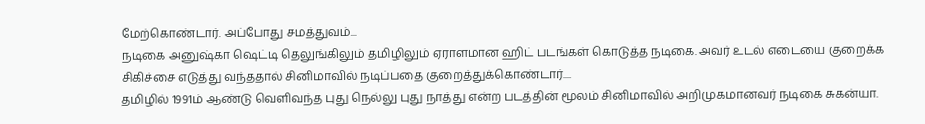மேற்கொண்டார். அப்போது சமத்துவம்...
நடிகை அனுஷ்கா ஷெட்டி தெலுங்கிலும் தமிழிலும் ஏராளமான ஹிட் படங்கள் கொடுத்த நடிகை. அவர் உடல் எடையை குறைக்க சிகிச்சை எடுத்து வந்ததால் சினிமாவில் நடிப்பதை குறைத்துக்கொண்டார்....
தமிழில் 1991ம் ஆண்டு வெளிவந்த புது நெல்லு புது நாத்து என்ற படத்தின் மூலம் சினிமாவில் அறிமுகமானவர் நடிகை சுகன்யா.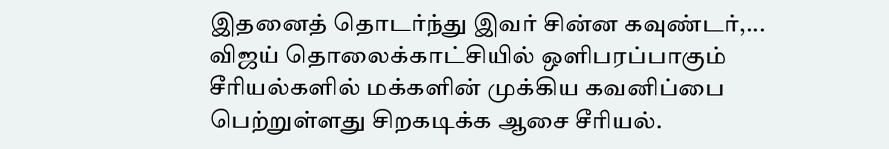இதனைத் தொடர்ந்து இவர் சின்ன கவுண்டர்,...
விஜய் தொலைக்காட்சியில் ஒளிபரப்பாகும் சீரியல்களில் மக்களின் முக்கிய கவனிப்பை பெற்றுள்ளது சிறகடிக்க ஆசை சீரியல்.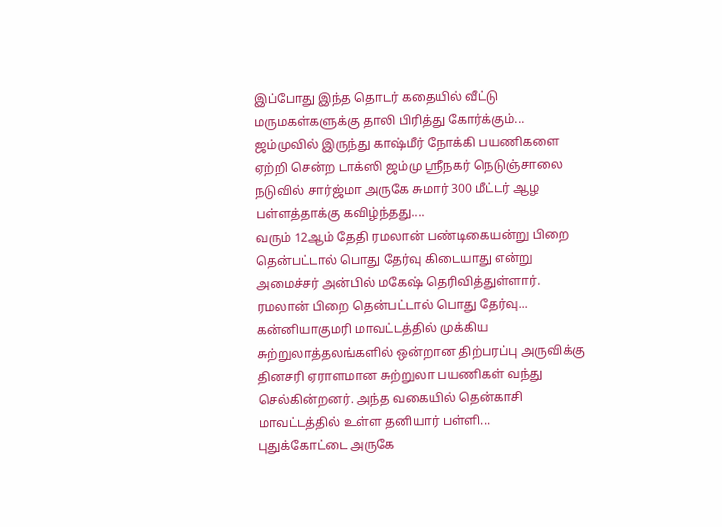இப்போது இந்த தொடர் கதையில் வீட்டு மருமகள்களுக்கு தாலி பிரித்து கோர்க்கும்...
ஜம்முவில் இருந்து காஷ்மீர் நோக்கி பயணிகளை ஏற்றி சென்ற டாக்ஸி ஜம்மு ஸ்ரீநகர் நெடுஞ்சாலை நடுவில் சார்ஜ்மா அருகே சுமார் 300 மீட்டர் ஆழ பள்ளத்தாக்கு கவிழ்ந்தது....
வரும் 12ஆம் தேதி ரமலான் பண்டிகையன்று பிறை தென்பட்டால் பொது தேர்வு கிடையாது என்று அமைச்சர் அன்பில் மகேஷ் தெரிவித்துள்ளார். ரமலான் பிறை தென்பட்டால் பொது தேர்வு...
கன்னியாகுமரி மாவட்டத்தில் முக்கிய சுற்றுலாத்தலங்களில் ஒன்றான திற்பரப்பு அருவிக்கு தினசரி ஏராளமான சுற்றுலா பயணிகள் வந்து செல்கின்றனர். அந்த வகையில் தென்காசி மாவட்டத்தில் உள்ள தனியார் பள்ளி...
புதுக்கோட்டை அருகே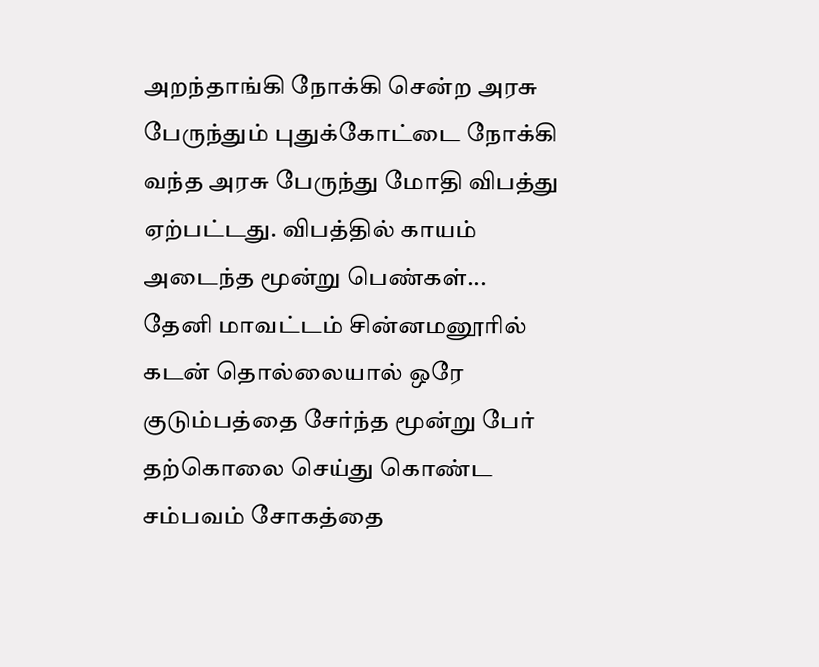அறந்தாங்கி நோக்கி சென்ற அரசு பேருந்தும் புதுக்கோட்டை நோக்கி வந்த அரசு பேருந்து மோதி விபத்து ஏற்பட்டது. விபத்தில் காயம் அடைந்த மூன்று பெண்கள்...
தேனி மாவட்டம் சின்னமனூரில் கடன் தொல்லையால் ஒரே குடும்பத்தை சேர்ந்த மூன்று பேர் தற்கொலை செய்து கொண்ட சம்பவம் சோகத்தை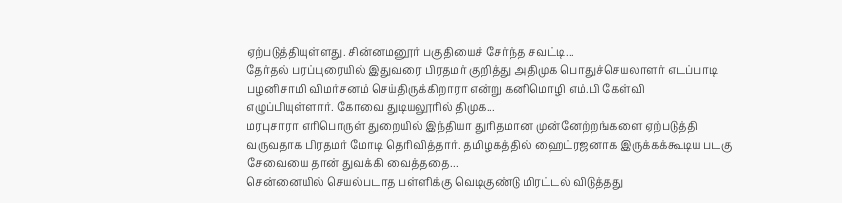ஏற்படுத்தியுள்ளது. சின்னமனூர் பகுதியைச் சேர்ந்த சவட்டி...
தேர்தல் பரப்புரையில் இதுவரை பிரதமர் குறித்து அதிமுக பொதுச்செயலாளர் எடப்பாடி பழனிசாமி விமர்சனம் செய்திருக்கிறாரா என்று கனிமொழி எம்.பி கேள்வி எழுப்பியுள்ளார். கோவை துடியலூரில் திமுக...
மரபுசாரா எரிபொருள் துறையில் இந்தியா துரிதமான முன்னேற்றங்களை ஏற்படுத்தி வருவதாக பிரதமர் மோடி தெரிவித்தார். தமிழகத்தில் ஹைட்ரஜனாக இருக்கக்கூடிய படகு சேவையை தான் துவக்கி வைத்ததை...
சென்னையில் செயல்படாத பள்ளிக்கு வெடிகுண்டு மிரட்டல் விடுத்தது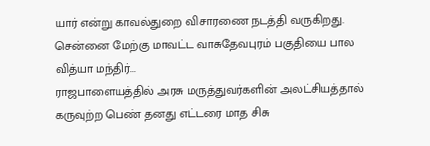யார் என்று காவல்துறை விசாரணை நடத்தி வருகிறது. சென்னை மேற்கு மாவட்ட வாசுதேவபுரம் பகுதியை பால வித்யா மந்திர்...
ராஜபாளையத்தில் அரசு மருத்துவர்களின் அலட்சியத்தால் கருவுற்ற பெண் தனது எட்டரை மாத சிசு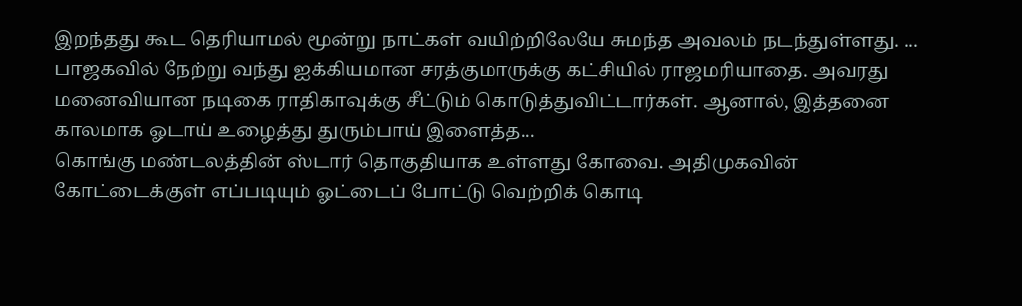இறந்தது கூட தெரியாமல் மூன்று நாட்கள் வயிற்றிலேயே சுமந்த அவலம் நடந்துள்ளது. ...
பாஜகவில் நேற்று வந்து ஐக்கியமான சரத்குமாருக்கு கட்சியில் ராஜமரியாதை. அவரது மனைவியான நடிகை ராதிகாவுக்கு சீட்டும் கொடுத்துவிட்டார்கள். ஆனால், இத்தனை காலமாக ஓடாய் உழைத்து துரும்பாய் இளைத்த...
கொங்கு மண்டலத்தின் ஸ்டார் தொகுதியாக உள்ளது கோவை. அதிமுகவின் கோட்டைக்குள் எப்படியும் ஓட்டைப் போட்டு வெற்றிக் கொடி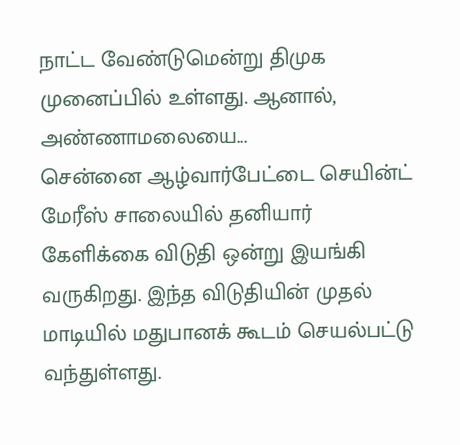நாட்ட வேண்டுமென்று திமுக முனைப்பில் உள்ளது. ஆனால், அண்ணாமலையை...
சென்னை ஆழ்வார்பேட்டை செயின்ட் மேரீஸ் சாலையில் தனியார் கேளிக்கை விடுதி ஒன்று இயங்கி வருகிறது. இந்த விடுதியின் முதல் மாடியில் மதுபானக் கூடம் செயல்பட்டு வந்துள்ளது.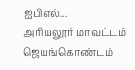ஐபிஎல்...
அரியலூர் மாவட்டம் ஜெயங்கொண்டம்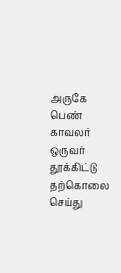அருகே பெண் காவலர் ஒருவர் தூக்கிட்டு தற்கொலை செய்து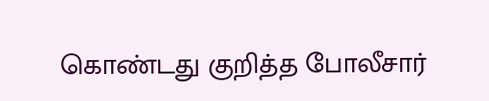கொண்டது குறித்த போலீசார்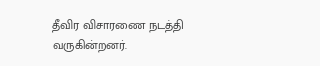தீவிர விசாரணை நடத்தி வருகின்றனர்.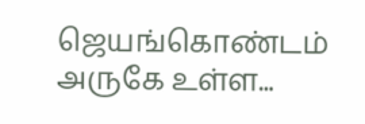ஜெயங்கொண்டம் அருகே உள்ள...